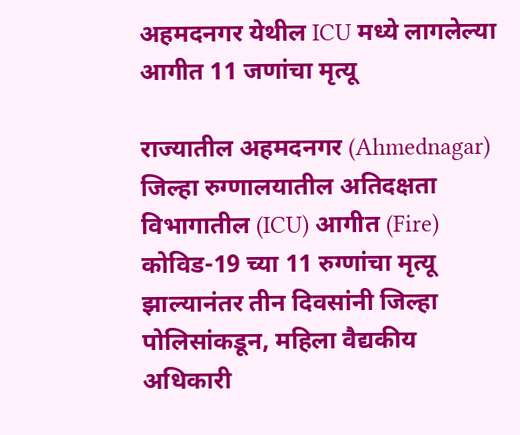अहमदनगर येथील ICU मध्ये लागलेल्या आगीत 11 जणांचा मृत्यू

राज्यातील अहमदनगर (Ahmednagar) जिल्हा रुग्णालयातील अतिदक्षता विभागातील (ICU) आगीत (Fire) कोविड-19 च्या 11 रुग्णांचा मृत्यू झाल्यानंतर तीन दिवसांनी जिल्हा पोलिसांकडून, महिला वैद्यकीय अधिकारी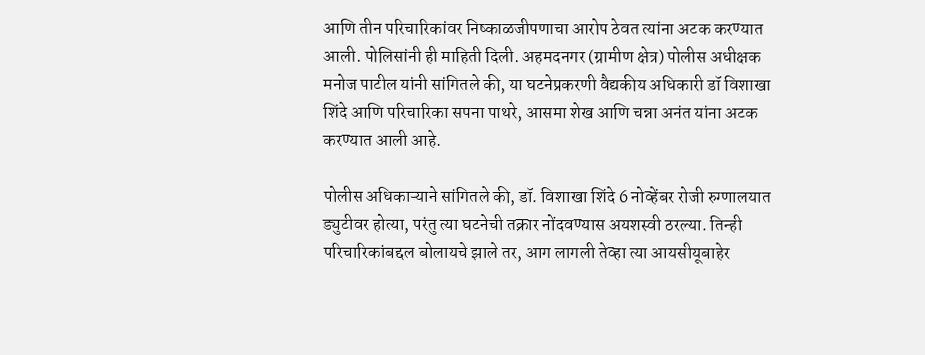आणि तीन परिचारिकांवर निष्काळजीपणाचा आरोप ठेवत त्यांना अटक करण्यात आली. पोलिसांनी ही माहिती दिली. अहमदनगर (ग्रामीण क्षेत्र) पोलीस अधीक्षक मनोज पाटील यांनी सांगितले की, या घटनेप्रकरणी वैद्यकीय अधिकारी डॉ विशाखा शिंदे आणि परिचारिका सपना पाथरे, आसमा शेख आणि चन्ना अनंत यांना अटक करण्यात आली आहे.

पोलीस अधिकाऱ्याने सांगितले की, डॉ. विशाखा शिंदे 6 नोव्हेंबर रोजी रुग्णालयात ड्युटीवर होत्या, परंतु त्या घटनेची तक्रार नोंदवण्यास अयशस्वी ठरल्या. तिन्ही परिचारिकांबद्दल बोलायचे झाले तर, आग लागली तेव्हा त्या आयसीयूबाहेर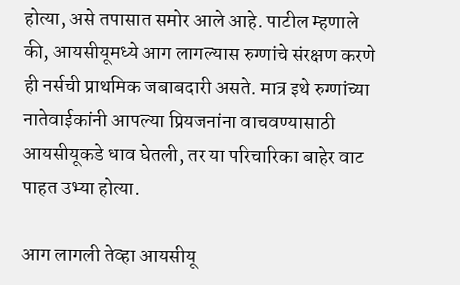होत्या, असे तपासात समोर आले आहे. पाटील म्हणाले की, आयसीयूमध्ये आग लागल्यास रुग्णांचे संरक्षण करणे ही नर्सची प्राथमिक जबाबदारी असते. मात्र इथे रुग्णांच्या नातेवाईकांनी आपल्या प्रियजनांना वाचवण्यासाठी आयसीयूकडे धाव घेतली, तर या परिचारिका बाहेर वाट पाहत उभ्या होत्या.

आग लागली तेव्हा आयसीयू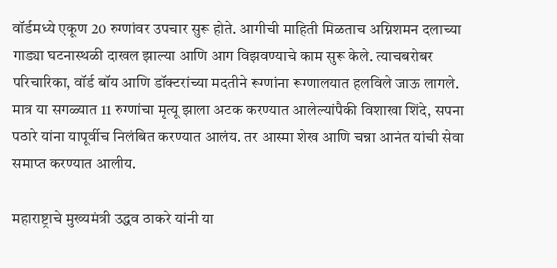वॉर्डमध्ये एकूण 20 रुग्णांवर उपचार सुरू होते. आगीची माहिती मिळताच अग्निशमन दलाच्या गाड्या घटनास्थळी दाखल झाल्या आणि आग विझवण्याचे काम सुरू केले. त्याचबरोबर परिचारिका, वॉर्ड बॉय आणि डॉक्टरांच्या मदतीने रूग्णांना रूग्णालयात हलविले जाऊ लागले. मात्र या सगळ्यात 11 रुग्णांचा मृत्यू झाला अटक करण्यात आलेल्यांपैकी विशाखा शिंदे, सपना पठारे यांना यापूर्वीच निलंबित करण्यात आलंय. तर आस्मा शेख आणि चन्ना आनंत यांची सेवा समाप्त करण्यात आलीय.

महाराष्ट्राचे मुख्यमंत्री उद्धव ठाकरे यांनी या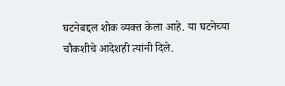घटनेबद्दल शोक व्यक्त केला आहे. या घटनेच्या चौकशीचे आदेशही त्यांनी दिले.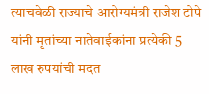त्याचवेळी राज्याचे आरोग्यमंत्री राजेश टोपे यांनी मृतांच्या नातेवाईकांना प्रत्येकी 5 लाख रुपयांची मदत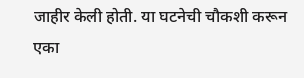जाहीर केली होती. या घटनेची चौकशी करून एका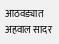आठवड्यात अहवाल सादर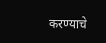करण्याचे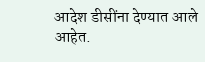आदेश डीसींना देण्यात आले आहेत.